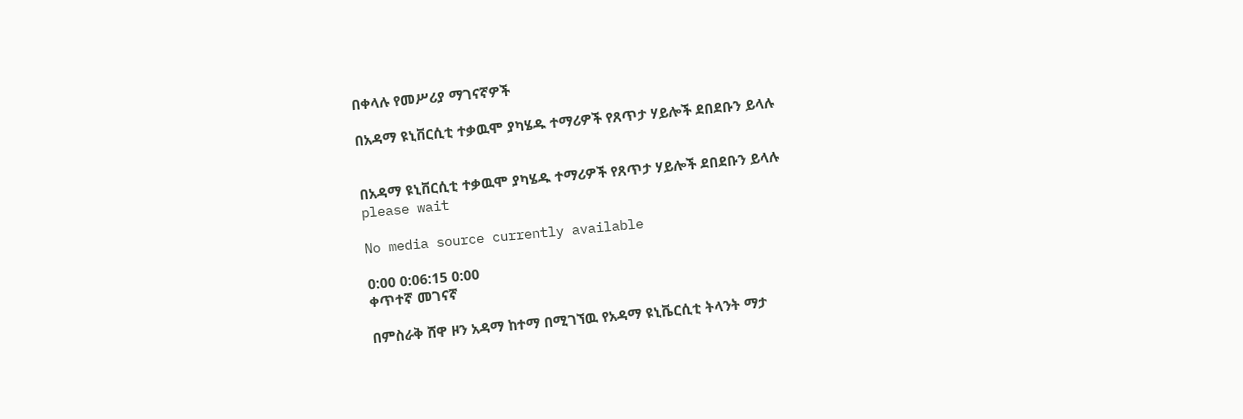በቀላሉ የመሥሪያ ማገናኛዎች

በአዳማ ዩኒቨርሲቲ ተቃዉሞ ያካሄዱ ተማሪዎች የጸጥታ ሃይሎች ደበደቡን ይላሉ


በአዳማ ዩኒቨርሲቲ ተቃዉሞ ያካሄዱ ተማሪዎች የጸጥታ ሃይሎች ደበደቡን ይላሉ
please wait

No media source currently available

0:00 0:06:15 0:00
ቀጥተኛ መገናኛ

በምስራቅ ሸዋ ዞን አዳማ ከተማ በሚገኘዉ የአዳማ ዩኒቬርሲቲ ትላንት ማታ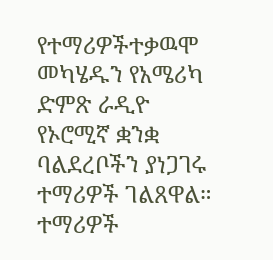የተማሪዎችተቃዉሞ መካሄዱን የአሜሪካ ድምጽ ራዲዮ የኦሮሚኛ ቋንቋ ባልደረቦችን ያነጋገሩ ተማሪዎች ገልጸዋል። ተማሪዎች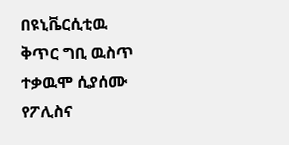በዩኒቬርሲቲዉ ቅጥር ግቢ ዉስጥ ተቃዉሞ ሲያሰሙ የፖሊስና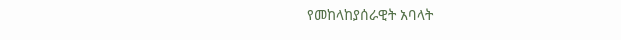የመከላከያሰራዊት አባላት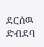ደርሰዉ ድብደባ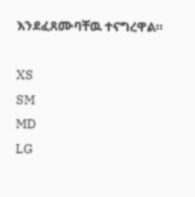እንደፈጸሙባቸዉ ተናግረዋል።

XS
SM
MD
LG